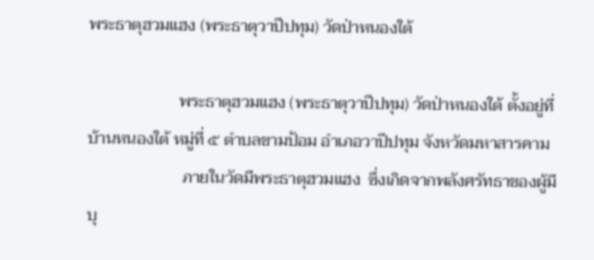พระธาตุฮวมแฮง (พระธาตุวาปีปทุม) วัดป่าหนองใต้

                      พระธาตุฮวมแฮง (พระธาตุวาปีปทุม) วัดป่าหนองใต้ ตั้งอยู่ที่บ้านหนองใต้ หมู่ที่ ๕ ตำบลขามป้อม อำเภอวาปีปทุม จังหวัดมหาสารคาม
                       ภายในวัดมีพระธาตุฮวมแฮง  ซึ่งเกิดจากพลังศรัทธาของผู้มีบุ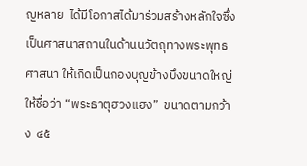ญหลาย  ได้มีโอกาสได้มาร่วมสร้างหลักใจซึ่งเป็นศาสนาสถานในด้านนวัตถุทางพระพุทธศาสนา ให้เกิดเป็นกองบุญข้างบึงขนาดใหญ่  ให้ชื่อว่า “พระธาตุฮวงแฮง”  ขนาดตามกว้าง  ๔๕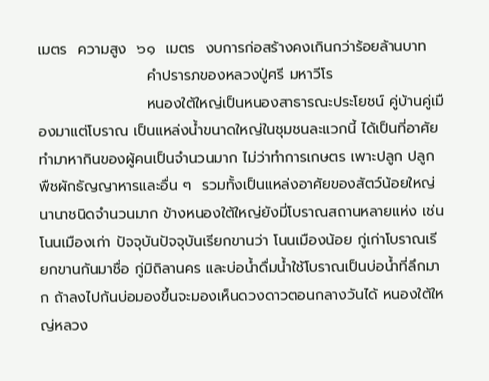เมตร  ความสูง  ๖๑  เมตร  งบการก่อสร้างคงเกินกว่าร้อยล้านบาท
                     คำปรารภของหลวงปู่ศรี มหาวีโร
                     หนองใต้ใหญ่เป็นหนองสาธารณะประโยชน์ คู่บ้านคู่เมืองมาแต่โบราณ เป็นแหล่งน้ำขนาดใหญ่ในชุมชนละแวกนี้ ได้เป็นที่อาศัยทำมาหากินของผู้คนเป็นจำนวนมาก ไม่ว่าทำการเกษตร เพาะปลูก ปลูกพืชผักธัญญาหารและอื่น ๆ  รวมทั้งเป็นแหล่งอาศัยของสัตว์น้อยใหญ่นานาชนิดจำนวนมาก ข้างหนองใต้ใหญ่ยังมี่โบราณสถานหลายแห่ง เช่น โนนเมืองเก่า ปัจจุบันปัจจุบันเรียกขานว่า โนนเมืองน้อย กู่เก่าโบราณเรียกขานกันมาชื่อ กู่มิถิลานคร และบ่อน้ำดื่มน้ำใช้โบราณเป็นบ่อน้ำที่ลึกมาก ถ้าลงไปก้นบ่อมองขึ้นจะมองเห็นดวงดาวตอนกลางวันได้ หนองใต้ใหญ่หลวง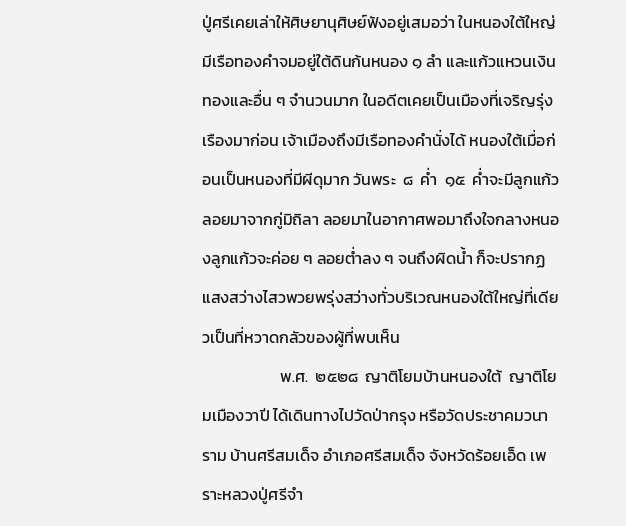ปู่ศรีเคยเล่าให้ศิษยานุศิษย์ฟังอยู่เสมอว่า ในหนองใต้ใหญ่มีเรือทองคำจมอยู่ใต้ดินก้นหนอง ๑ ลำ และแก้วแหวนเงินทองและอื่น ๆ จำนวนมาก ในอดีตเคยเป็นเมืองที่เจริญรุ่งเรืองมาก่อน เจ้าเมืองถึงมีเรือทองคำนั่งได้ หนองใต้เมื่อก่อนเป็นหนองที่มีผีดุมาก วันพระ  ๘  ค่ำ  ๑๕  ค่ำจะมีลูกแก้วลอยมาจากกู่มิถิลา ลอยมาในอากาศพอมาถึงใจกลางหนองลูกแก้วจะค่อย ๆ ลอยต่ำลง ๆ จนถึงผิดน้ำ ก็จะปรากฏแสงสว่างไสวพวยพรุ่งสว่างทั่วบริเวณหนองใต้ใหญ่ที่เดียวเป็นที่หวาดกลัวของผู้ที่พบเห็น
                     พ.ศ.  ๒๕๒๘  ญาติโยมบ้านหนองใต้  ญาติโยมเมืองวาปี ได้เดินทางไปวัดป่ากรุง หรือวัดประชาคมวนาราม บ้านศรีสมเด็จ อำเภอศรีสมเด็จ จังหวัดร้อยเอ็ด เพราะหลวงปู่ศรีจำ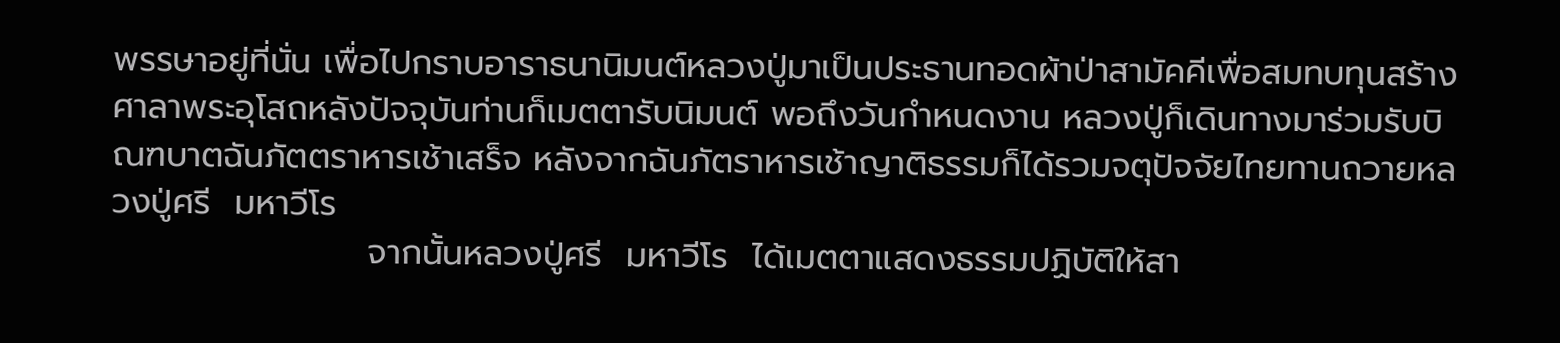พรรษาอยู่ที่นั่น เพื่อไปกราบอาราธนานิมนต์หลวงปู่มาเป็นประธานทอดผ้าป่าสามัคคีเพื่อสมทบทุนสร้างศาลาพระอุโสถหลังปัจจุบันท่านก็เมตตารับนิมนต์ พอถึงวันกำหนดงาน หลวงปู่ก็เดินทางมาร่วมรับบิณฑบาตฉันภัตตราหารเช้าเสร็จ หลังจากฉันภัตราหารเช้าญาติธรรมก็ได้รวมจตุปัจจัยไทยทานถวายหลวงปู่ศรี  มหาวีโร
                     จากนั้นหลวงปู่ศรี  มหาวีโร  ได้เมตตาแสดงธรรมปฏิบัติให้สา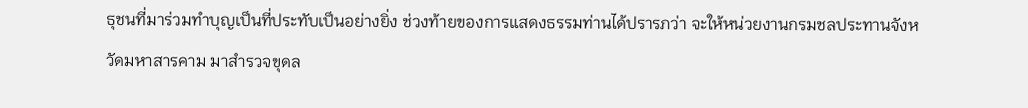ธุชนที่มาร่วมทำบุญเป็นที่ประทับเป็นอย่างยิ่ง ช่วงท้ายของการแสดงธรรมท่านได้ปรารภว่า จะให้หน่วยงานกรมชลประทานจังหวัดมหาสารคาม มาสำรวจขุดล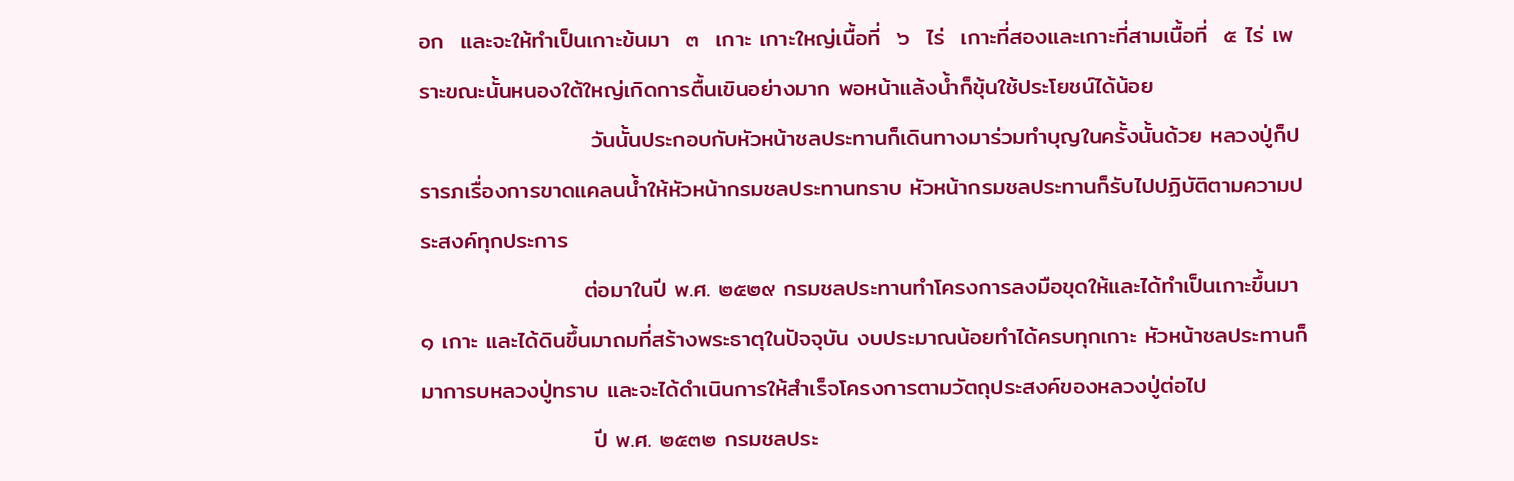อก  และจะให้ทำเป็นเกาะข้นมา  ๓  เกาะ เกาะใหญ่เนื้อที่  ๖  ไร่  เกาะที่สองและเกาะที่สามเนื้อที่  ๕ ไร่ เพราะขณะนั้นหนองใต้ใหญ่เกิดการตื้นเขินอย่างมาก พอหน้าแล้งน้ำก็ขุ้นใช้ประโยชน์ได้น้อย
                     วันนั้นประกอบกับหัวหน้าชลประทานก็เดินทางมาร่วมทำบุญในครั้งนั้นด้วย หลวงปู่ก็ปรารภเรื่องการขาดแคลนน้ำให้หัวหน้ากรมชลประทานทราบ หัวหน้ากรมชลประทานก็รับไปปฏิบัติตามความประสงค์ทุกประการ
                    ต่อมาในปี พ.ศ. ๒๕๒๙ กรมชลประทานทำโครงการลงมือขุดให้และได้ทำเป็นเกาะขึ้นมา ๑ เกาะ และได้ดินขึ้นมาถมที่สร้างพระธาตุในปัจจุบัน งบประมาณน้อยทำได้ครบทุกเกาะ หัวหน้าชลประทานก็มาการบหลวงปู่ทราบ และจะได้ดำเนินการให้สำเร็จโครงการตามวัตถุประสงค์ของหลวงปู่ต่อไป
                     ปี พ.ศ. ๒๕๓๒ กรมชลประ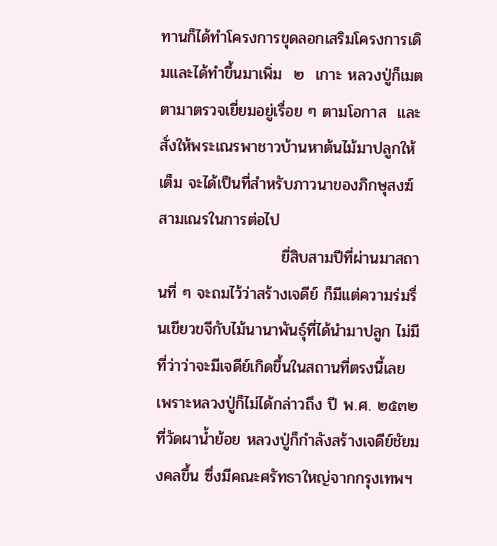ทานก็ได้ทำโครงการขุดลอกเสริมโครงการเดิมและได้ทำขึ้นมาเพิ่ม  ๒  เกาะ หลวงปู่ก็เมตตามาตรวจเยี่ยมอยู่เรื่อย ๆ ตามโอกาส  และสั่งให้พระเณรพาชาวบ้านหาต้นไม้มาปลูกให้เต็ม จะได้เป็นที่สำหรับภาวนาของภิกษุสงฆ์ สามเณรในการต่อไป
                      ยี่สิบสามปีที่ผ่านมาสถานที่ ๆ จะถมไว้ว่าสร้างเจดีย์ ก็มีแต่ความร่มรื่นเขียวขจีกับไม้นานาพันธุ์ที่ได้นำมาปลูก ไม่มีที่ว่าว่าจะมีเจดีย์เกิดขึ้นในสถานที่ตรงนี้เลย เพราะหลวงปู่ก็ไม่ได้กล่าวถึง ปี พ.ศ. ๒๕๓๒ ที่วัดผาน้ำย้อย หลวงปู่ก็กำลังสร้างเจดีย์ชัยมงคลขึ้น ซึ่งมีคณะศรัทธาใหญ่จากกรุงเทพฯ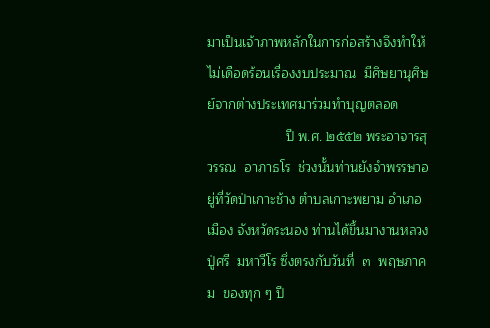มาเป็นเจ้าภาพหลักในการก่อสร้างจึงทำให้ไม่เดือดร้อนเรื่องงบประมาณ  มีศิษยานุศิษย์จากต่างประเทศมาร่วมทำบุญตลอด
                     ปี พ.ศ. ๒๕๕๒ พระอาจารสุวรรณ  อาภาธโร  ช่วงนั้นท่านยังจำพรรษาอยู่ที่วัดป่าเกาะช้าง ตำบลเกาะพยาม อำเภอเมือง จังหวัดระนอง ท่านได้ขึ้นมางานหลวงปู่ศรี  มหาวีโร ซึ่งตรงกับวันที่  ๓  พฤษภาคม  ของทุก ๆ ปี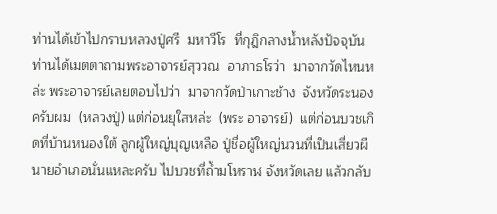ท่านได้เข้าไปกราบหลวงปู่ศรี  มหาวีโร  ที่กุฎิกลางน้ำหลังปัจจุบัน ท่านได้เมตตาถามพระอาจารย์สุววณ  อาภาธโรว่า  มาจากวัดไหนหล่ะ พระอาจารย์เลยตอบไปว่า  มาจากวัดป่าเกาะช้าง  จังหวัดระนอง  ครับผม  (หลวงปู่) แต่ก่อนยุใสหล่ะ  (พระ อาจารย์)  แต่ก่อนบวชเกิดที่บ้านหนองใต้ ลูกผู้ใหญ่บุญเหลือ ปู่ชื่อผู้ใหญ่นวนที่เป็นเสี่ยวผีนายอำเภอนั่นแหละครับ ไปบวชที่ถ้ำมโหราฬ จังหวัดเลย แล้วกลับ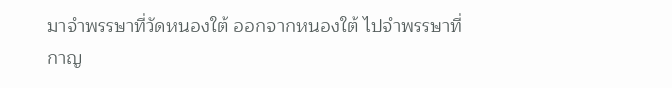มาจำพรรษาที่วัดหนองใต้ ออกจากหนองใต้ ไปจำพรรษาที่กาญ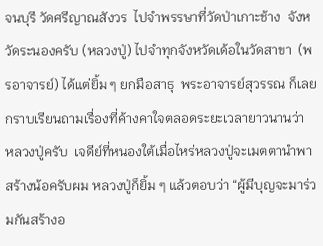จนบุรี วัดศรีญาณสังวร  ไปจำพรรษาที่วัดป่าเกาะช้าง  จังหวัดระนองครับ (หลวงปู่) ไปจำทุกจังหวัดเด้อในวัดสาขา  (พรอาจารย์) ได้แต่ยิ้ม ๆ ยกมือสาธุ  พระอาจารย์สุวรรณ ก็เลยกราบเรียนถามเรื่องที่ค้างคาใจตลอดระยะเวลายาวนานว่า  หลวงปู่ครับ  เจดีย์ที่หนองใต้เมื่อไหร่หลวงปู่จะเมตตานำพาสร้างน้อครับผม หลวงปู่ก็ยิ้ม ๆ แล้วตอบว่า “ผู้มีบุญจะมาร่วมกันสร้างอ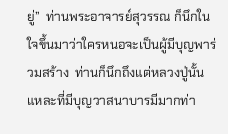ยู่”  ท่านพระอาจารย์สุวรรณ ก็นึกในใจขึ้นมาว่าใครหนอจะเป็นผู้มีบุญพาร่วมสร้าง  ท่านก็นึกถึงแต่หลวงปู่นั้นแหละที่มีบุญวาสนาบารมีมากท่า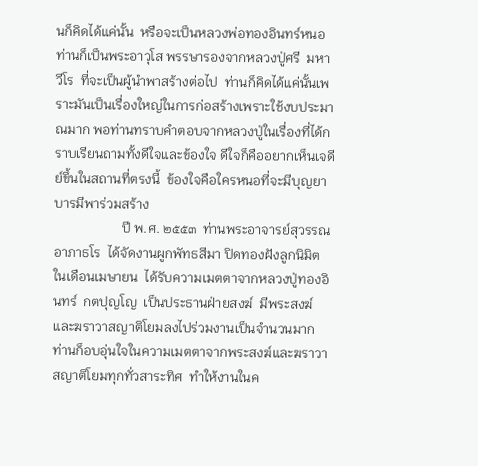นก็คิดได้แค่นั้น  หรือจะเป็นหลวงพ่อทองอินทร์หนอ  ท่านก็เป็นพระอาวุโส พรรษารองจากหลวงปู่ศรี  มหาวีโร  ที่จะเป็นผู้นำพาสร้างต่อไป  ท่านก็คิดได้แค่นั้นเพราะมันเป็นเรื่องใหญ่ในการก่อสร้างเพราะใช้งบประมาณมาก พอท่านทราบคำตอบจากหลวงปู่ในเรื่องที่ได้กราบเรียนถามทั้งดีใจและข้องใจ ดีใจก็คืออยากเห็นเจดีย์ขึ้นในสถานที่ตรงนี้  ข้องใจคือใครหนอที่จะมีบุญยาบารมีพาร่วมสร้าง
                    ปี พ.ศ. ๒๕๕๓  ท่านพระอาจารย์สุวรรณ  อาภาธโร  ได้จัดงานผูกพัทธสีมา ปิดทองฝังลูกนิมิต ในเดือนเมษายน  ได้รับความเมตตาจากหลวงปู่ทองอินทร์  กตปุญโญ  เป็นประธานฝ่ายสงฆ์  มีพระสงฆ์และฆราวาสญาติโยมลงไปร่วมงานเป็นจำนวนมาก  ท่านก็อบอุ่นใจในความเมตตาจากพระสงฆ์และฆราวาสญาติโยมทุกทั่วสาระทิศ  ทำให้งานในค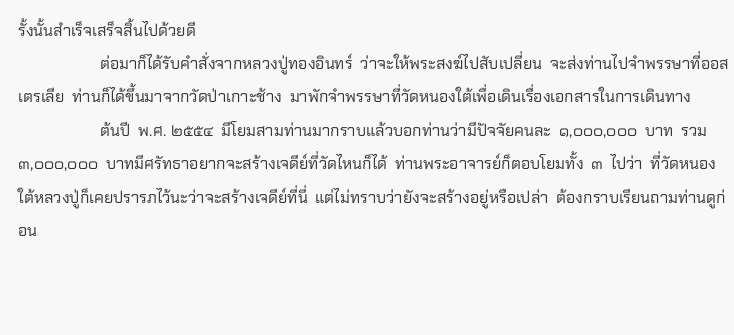รั้งนั้นสำเร็จเสร็จสิ้นไปด้วยดี
                     ต่อมาก็ได้รับคำสั่งจากหลวงปู่ทองอินทร์  ว่าจะให้พระสงฆ์ไปสับเปลี่ยน  จะส่งท่านไปจำพรรษาที่ออสเตรเลีย  ท่านก็ได้ขึ้นมาจากวัดป่าเกาะช้าง  มาพักจำพรรษาที่วัดหนองใต้เพื่อเดินเรื่องเอกสารในการเดินทาง
                     ต้นปี  พ.ศ. ๒๕๕๔  มีโยมสามท่านมากราบแล้วบอกท่านว่ามีปัจจัยคนละ  ๑,๐๐๐,๐๐๐  บาท  รวม  ๓,๐๐๐,๐๐๐  บาทมีศรัทธาอยากจะสร้างเจดีย์ที่วัดไหนก็ได้  ท่านพระอาจารย์ก็ตอบโยมทั้ง  ๓  ไปว่า  ที่วัดหนองใต้หลวงปู่ก็เคยปรารภไว้นะว่าจะสร้างเจดีย์ที่นี่  แต่ไม่ทราบว่ายังจะสร้างอยู่หรือเปล่า  ต้องกราบเรียนถามท่านดูก่อน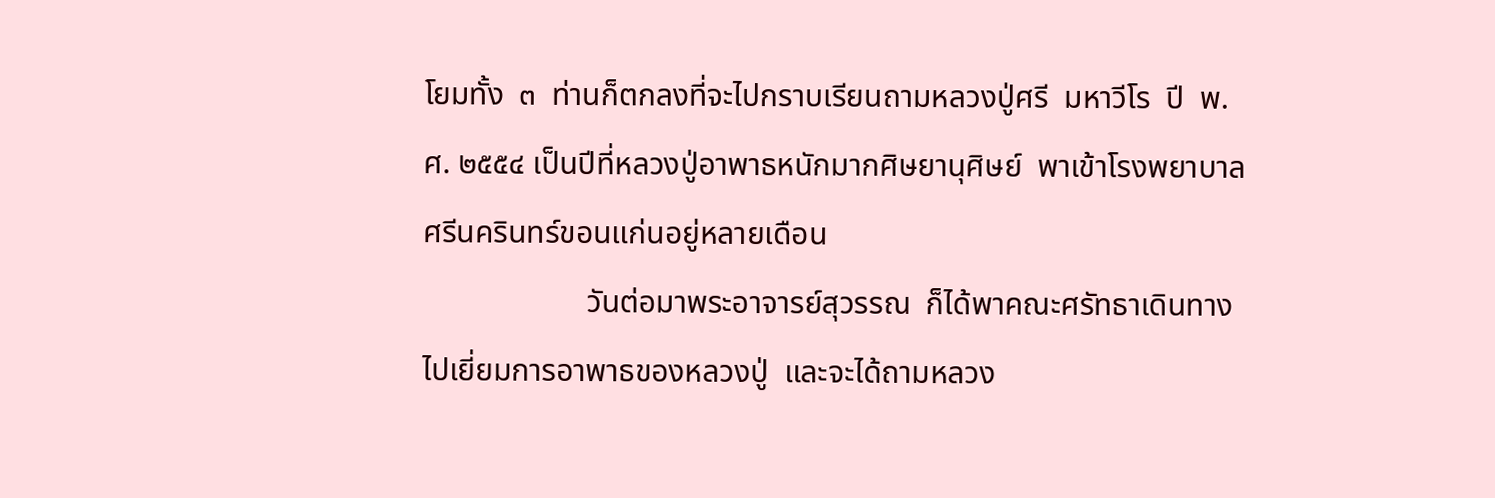โยมทั้ง  ๓  ท่านก็ตกลงที่จะไปกราบเรียนถามหลวงปู่ศรี  มหาวีโร  ปี  พ.ศ. ๒๕๕๔ เป็นปีที่หลวงปู่อาพาธหนักมากศิษยานุศิษย์  พาเข้าโรงพยาบาลศรีนครินทร์ขอนแก่นอยู่หลายเดือน
                     วันต่อมาพระอาจารย์สุวรรณ  ก็ได้พาคณะศรัทธาเดินทางไปเยี่ยมการอาพาธของหลวงปู่  และจะได้ถามหลวง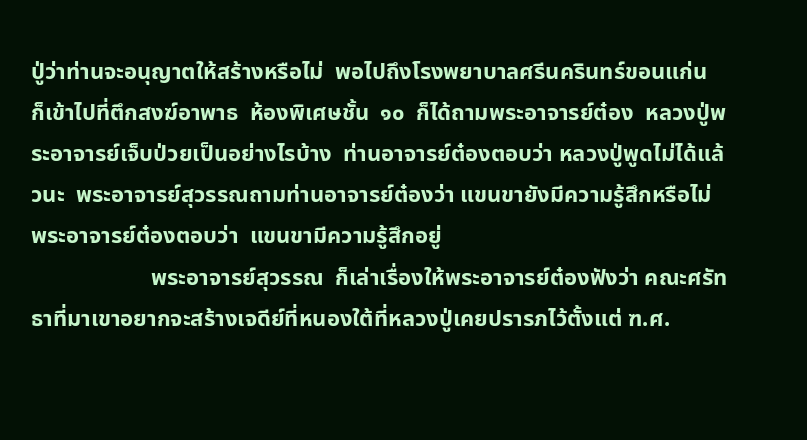ปู่ว่าท่านจะอนุญาตให้สร้างหรือไม่  พอไปถึงโรงพยาบาลศรีนครินทร์ขอนแก่น  ก็เข้าไปที่ตึกสงฆ์อาพาธ  ห้องพิเศษชั้น  ๑๐  ก็ได้ถามพระอาจารย์ต๋อง  หลวงปู่พระอาจารย์เจ็บป่วยเป็นอย่างไรบ้าง  ท่านอาจารย์ต๋องตอบว่า หลวงปู่พูดไม่ได้แล้วนะ  พระอาจารย์สุวรรณถามท่านอาจารย์ต๋องว่า แขนขายังมีความรู้สึกหรือไม่  พระอาจารย์ต๋องตอบว่า  แขนขามีความรู้สึกอยู่
                     พระอาจารย์สุวรรณ  ก็เล่าเรื่องให้พระอาจารย์ต๋องฟังว่า คณะศรัทธาที่มาเขาอยากจะสร้างเจดีย์ที่หนองใต้ที่หลวงปู่เคยปรารภไว้ตั้งแต่ ฑ.ศ.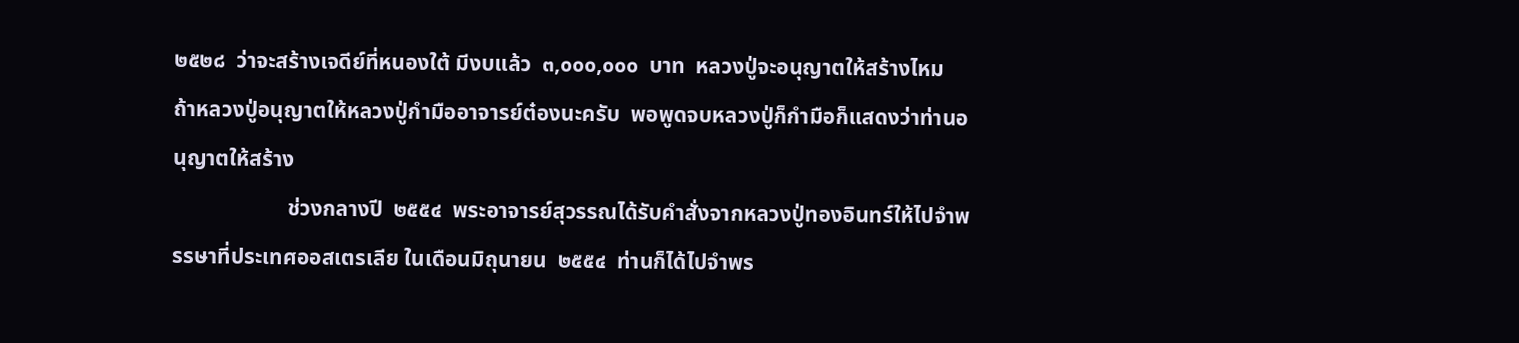๒๕๒๘  ว่าจะสร้างเจดีย์ที่หนองใต้ มีงบแล้ว  ๓,๐๐๐,๐๐๐  บาท  หลวงปู่จะอนุญาตให้สร้างไหม  ถ้าหลวงปู่อนุญาตให้หลวงปู่กำมืออาจารย์ต๋องนะครับ  พอพูดจบหลวงปู่ก็กำมือก็แสดงว่าท่านอนุญาตให้สร้าง
                     ช่วงกลางปี  ๒๕๕๔  พระอาจารย์สุวรรณได้รับคำสั่งจากหลวงปู่ทองอินทร์ให้ไปจำพรรษาที่ประเทศออสเตรเลีย ในเดือนมิถุนายน  ๒๕๕๔  ท่านก็ได้ไปจำพร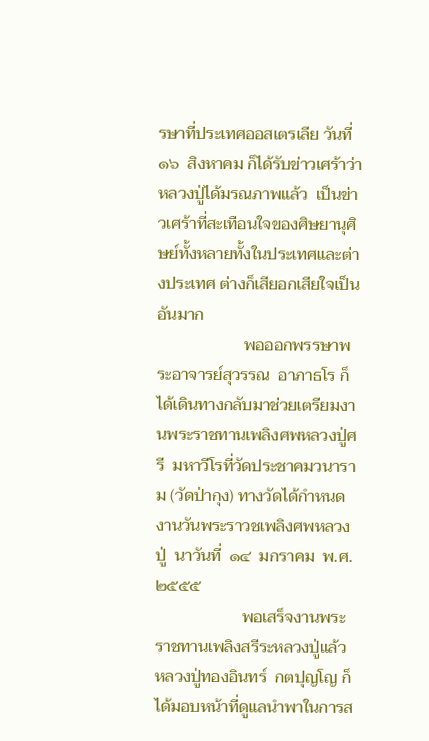รษาที่ประเทศออสเตรเลีย วันที่  ๑๖  สิงหาคม ก็ได้รับข่าวเศร้าว่าหลวงปู่ได้มรณภาพแล้ว  เป็นข่าวเศร้าที่สะเทือนใจของศิษยานุศิษย์ทั้งหลายทั้งในประเทศและต่างประเทศ ต่างก็เสียอกเสียใจเป็นอันมาก
                     พอออกพรรษาพระอาจารย์สุวรรณ  อาภาธโร ก็ได้เดินทางกลับมาช่วยเตรียมงานพระราชทานเพลิงศพหลวงปู่ศรี  มหาวีโรที่วัดประชาคมวนาราม (วัดป่ากุง) ทางวัดได้กำหนดงานวันพระราวชเพลิงศพหลวงปู่  นาวันที่  ๑๔  มกราคม  พ.ศ. ๒๕๕๕
                     พอเสร็จงานพระราชทานเพลิงสรีระหลวงปู่แล้ว  หลวงปู่ทองอินทร์  กตปุญโญ ก็ได้มอบหน้าที่ดูแลนำพาในการส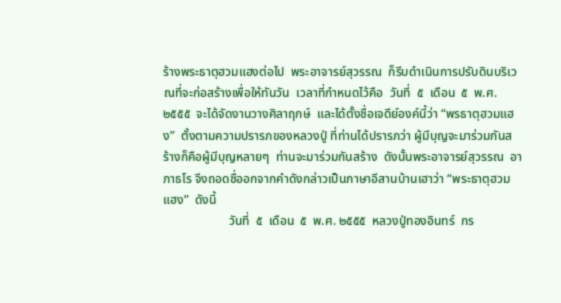ร้างพระธาตุฮวมแฮงต่อไป  พระอาจารย์สุวรรณ  ก็รีบดำเนินการปรับดินบริเวณที่จะก่อสร้างเพื่อให้ทันวัน  เวลาที่กำหนดไว้คือ  วันที่  ๕  เดือน  ๕  พ.ศ. ๒๕๕๕  จะได้จัดงานวางศิลาฤกษ์  และได้ตั้งชื่อเจดีย์องค์นี้ว่า “พรธาตุฮวมแฮง”  ตั้งตามความปรารภของหลวงปู่ ที่ท่านได้ปรารภว่า ผู้มีบุญจะมาร่วมกันสร้างก็คือผู้มีบุญหลายๆ  ท่านจะมาร่วมกันสร้าง  ดังนั้นพระอาจารย์สุวรรณ  อาภาธโร จึงถอดชื่ออกจากคำดังกล่าวเป็นภาษาอีสานบ้านเฮาว่า “พระธาตุฮวมแฮง”  ดังนี้
                     วันที่  ๕  เดือน  ๕  พ.ศ. ๒๕๕๕  หลวงปู่ทองอินทร์  กร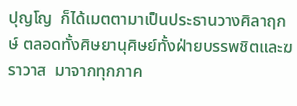ปุญโญ  ก็ได้เมตตามาเป็นประธานวางศิลาฤกษ์ ตลอดทั้งศิษยานุศิษย์ทั้งฝ่ายบรรพชิตและฆราวาส  มาจากทุกภาค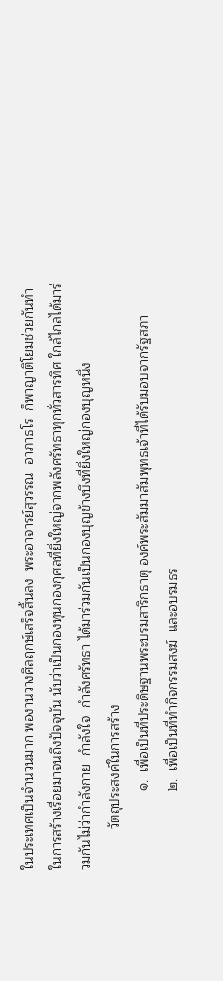ในประเทศเป็นจำนวนมาก พองานวางศิลฤกษ์เสร็จสิ้นลง  พระอาจารย์สุวรรณ  อาภาธโร  ก็พาญาติโยมช่วยกันทำในการสร้างเรื่อยมาจนถึงปัจจุบัน นับว่าเป็นกองทุนกองกุศลที่ยิ่งใหญ่จากพลังศรัทธาทุกทั่วสารทิศ ใกล้ไกลได้มาร่วมกันไม่ว่ากำลังกาย  กำลังใจ  กำลังศรัทธา ได้มาร่วมกันเป็นกองบุญข้างบึงที่ยิ่งใหญ่กองบุญหนึ่ง
           วัตถุประสงค์ในการสร้าง
                     ๑.  เพื่อเป็นที่ประดิษฐานพระบรมสาริกธาตุ องค์พระสัมมาสัมพุทธเจ้าที่ได้รับมอบจากรัฐสภา
                     ๒.  เพื่อเป็นที่ทำกิจกรรมสงฆ์  และอบรมธร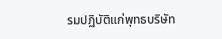รมปฏิบัติแก่พุทธบริษัท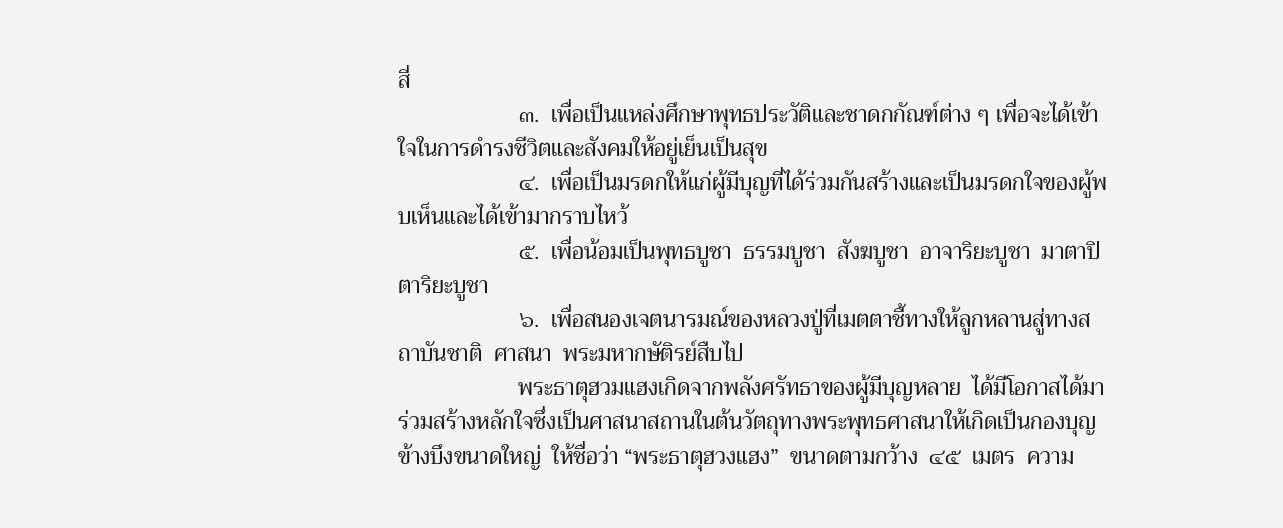สี่
                     ๓.  เพื่อเป็นแหล่งศึกษาพุทธประวัติและชาดกกัณฑ์ต่าง ๆ เพื่อจะได้เข้าใจในการดำรงชีวิตและสังคมให้อยู่เย็นเป็นสุข
                     ๔.  เพื่อเป็นมรดกให้แก่ผู้มีบุญที่ได้ร่วมกันสร้างและเป็นมรดกใจของผู้พบเห็นและได้เข้ามากราบไหว้
                     ๕.  เพื่อน้อมเป็นพุทธบูชา  ธรรมบูชา  สังฆบูชา  อาจาริยะบูชา  มาตาปิตาริยะบูชา
                     ๖.  เพื่อสนองเจตนารมณ์ของหลวงปู่ที่เมตตาชี้ทางให้ลูกหลานสู่ทางสถาบันชาติ  ศาสนา  พระมหากษัติรย์สืบไป
                     พระธาตุฮวมแฮงเกิดจากพลังศรัทธาของผู้มีบุญหลาย  ได้มีโอกาสได้มาร่วมสร้างหลักใจซึ่งเป็นศาสนาสถานในต้นวัตถุทางพระพุทธศาสนาให้เกิดเป็นกองบุญข้างบึงขนาดใหญ่  ให้ชื่อว่า “พระธาตุฮวงแฮง”  ขนาดตามกว้าง  ๔๕  เมตร  ความ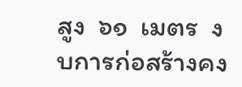สูง  ๖๑  เมตร  งบการก่อสร้างคง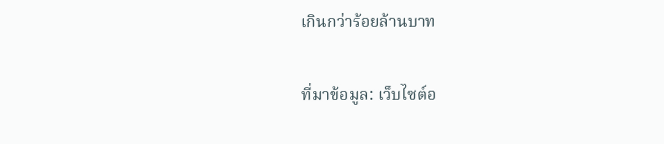เกินกว่าร้อยล้านบาท

ที่มาข้อมูล: เว็บไซต์อ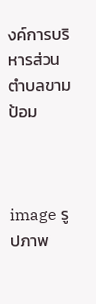งค์การบริหารส่วนตำบลขามป้อม



image รูปภาพ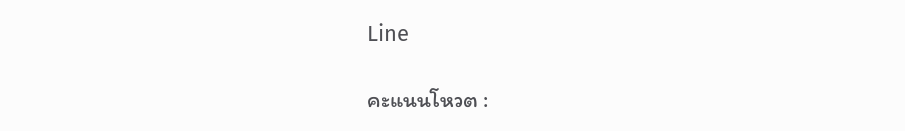Line

คะแนนโหวต :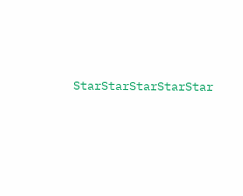StarStarStarStarStar